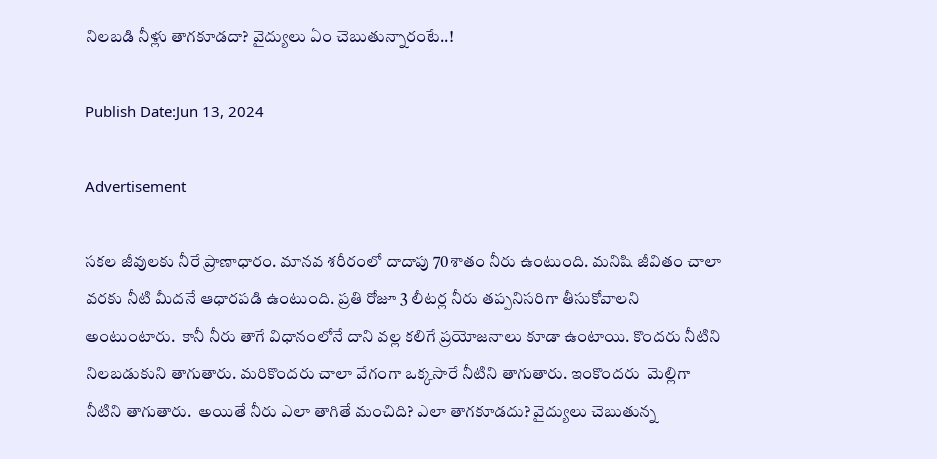నిలబడి నీళ్లు తాగకూడదా? వైద్యులు ఏం చెబుతున్నారంటే..!

Publish Date:Jun 13, 2024

Advertisement

సకల జీవులకు నీరే ప్రాణాధారం. మానవ శరీరంలో దాదాపు 70శాతం నీరు ఉంటుంది. మనిషి జీవితం చాలా వరకు నీటి మీదనే ఆధారపడి ఉంటుంది. ప్రతి రోజూ 3 లీటర్ల నీరు తప్పనిసరిగా తీసుకోవాలని అంటుంటారు.  కానీ నీరు తాగే విధానంలోనే దాని వల్ల కలిగే ప్రయోజనాలు కూడా ఉంటాయి. కొందరు నీటిని నిలబడుకుని తాగుతారు. మరికొందరు చాలా వేగంగా ఒక్కసారే నీటిని తాగుతారు. ఇంకొందరు  మెల్లిగా నీటిని తాగుతారు.  అయితే నీరు ఎలా తాగితే మంచిది? ఎలా తాగకూడదు? వైద్యులు చెబుతున్న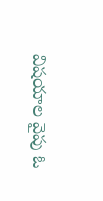విషయాల వైపు ఓ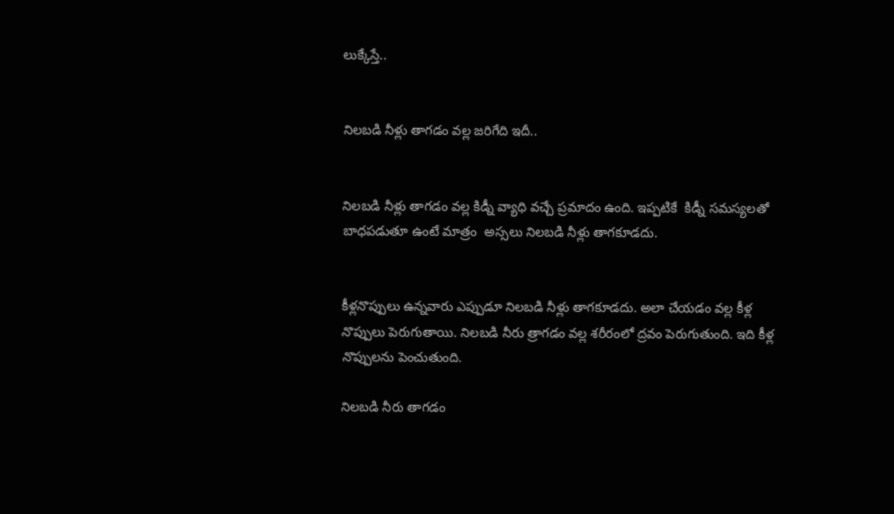లుక్కేస్తే..


నిలబడి నీళ్లు తాగడం వల్ల జరిగేది ఇదీ..


నిలబడి నీళ్లు తాగడం వల్ల కిడ్నీ వ్యాధి వచ్చే ప్రమాదం ఉంది. ఇప్పటికే  కిడ్నీ సమస్యలతో బాధపడుతూ ఉంటే మాత్రం  అస్సలు నిలబడి నీళ్లు తాగకూడదు.


కీళ్లనొప్పులు ఉన్నవారు ఎప్పుడూ నిలబడి నీళ్లు తాగకూడదు. అలా చేయడం వల్ల కీళ్ల నొప్పులు పెరుగుతాయి. నిలబడి నీరు త్రాగడం వల్ల శరీరంలో ద్రవం పెరుగుతుంది. ఇది కీళ్ల నొప్పులను పెంచుతుంది.

నిలబడి నీరు తాగడం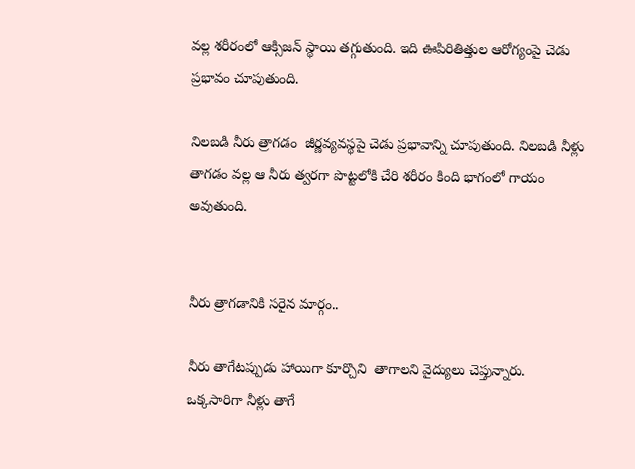వల్ల శరీరంలో ఆక్సిజన్ స్థాయి తగ్గుతుంది. ఇది ఊపిరితిత్తుల ఆరోగ్యంపై చెడు ప్రభావం చూపుతుంది.

నిలబడి నీరు త్రాగడం  జీర్ణవ్యవస్థపై చెడు ప్రభావాన్ని చూపుతుంది. నిలబడి నీళ్లు తాగడం వల్ల ఆ నీరు త్వరగా పొట్టలోకి చేరి శరీరం కింది భాగంలో గాయం అవుతుంది.


నీరు త్రాగడానికి సరైన మార్గం..

నీరు తాగేటప్పుడు హాయిగా కూర్చొని  తాగాలని వైద్యులు చెప్తున్నారు.  ఒక్కసారిగా నీళ్లు తాగే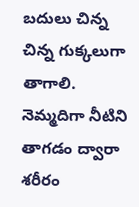బదులు చిన్న చిన్న గుక్కలుగా తాగాలి. నెమ్మదిగా నీటిని తాగడం ద్వారా శరీరం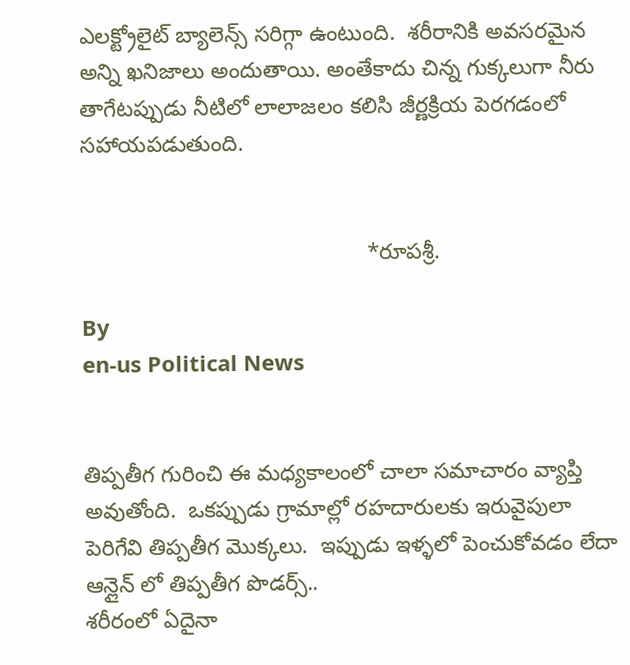ఎలక్ట్రోలైట్ బ్యాలెన్స్ సరిగ్గా ఉంటుంది.  శరీరానికి అవసరమైన అన్ని ఖనిజాలు అందుతాయి. అంతేకాదు చిన్న గుక్కలుగా నీరు తాగేటప్పుడు నీటిలో లాలాజలం కలిసి జీర్ణక్రియ పెరగడంలో సహాయపడుతుంది.


                                              *రూపశ్రీ.

By
en-us Political News


తిప్పతీగ గురించి ఈ మధ్యకాలంలో చాలా సమాచారం వ్యాప్తి అవుతోంది.  ఒకప్పుడు గ్రామాల్లో రహదారులకు ఇరువైపులా పెరిగేవి తిప్పతీగ మొక్కలు.  ఇప్పుడు ఇళ్ళలో పెంచుకోవడం లేదా ఆన్లైన్ లో తిప్పతీగ పొడర్స్..
శరీరంలో ఏదైనా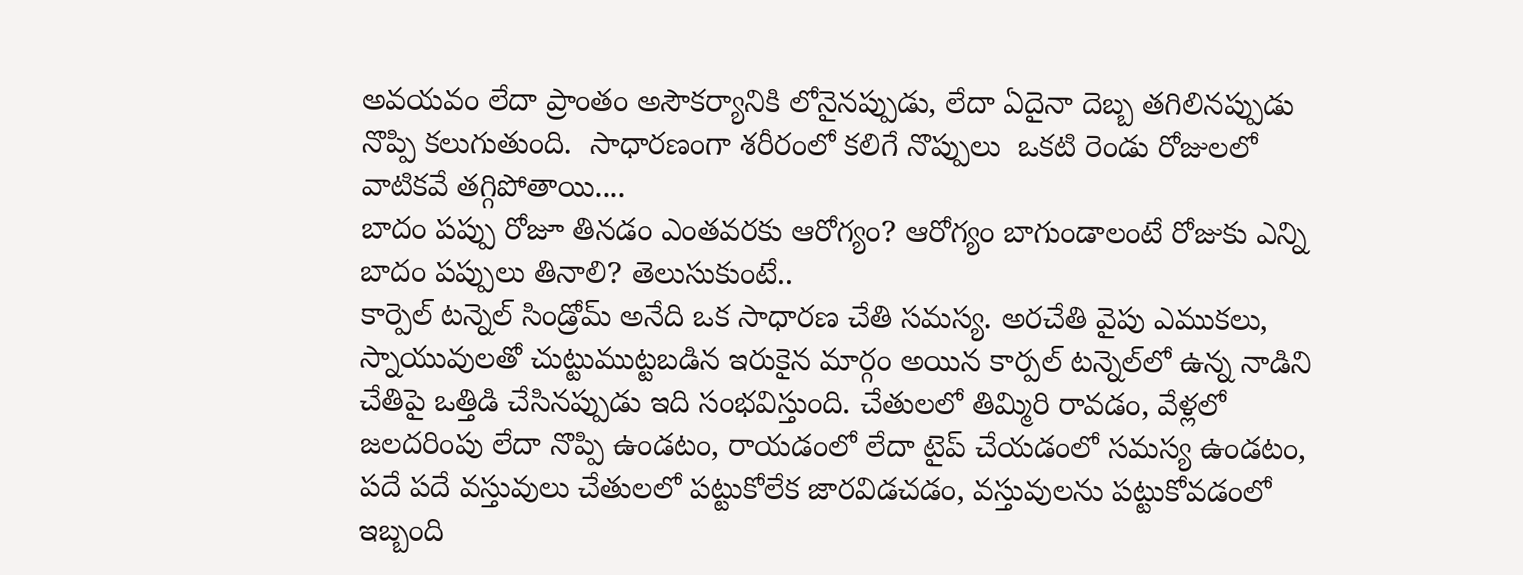అవయవం లేదా ప్రాంతం అసౌకర్యానికి లోనైనప్పుడు, లేదా ఏదైనా దెబ్బ తగిలినప్పుడు నొప్పి కలుగుతుంది.  సాధారణంగా శరీరంలో కలిగే నొప్పులు  ఒకటి రెండు రోజులలో వాటికవే తగ్గిపోతాయి....
బాదం పప్పు రోజూ తినడం ఎంతవరకు ఆరోగ్యం? ఆరోగ్యం బాగుండాలంటే రోజుకు ఎన్ని బాదం పప్పులు తినాలి? తెలుసుకుంటే..
కార్పెల్ టన్నెల్ సిండ్రోమ్ అనేది ఒక సాధారణ చేతి సమస్య. అరచేతి వైపు ఎముకలు, స్నాయువులతో చుట్టుముట్టబడిన ఇరుకైన మార్గం అయిన కార్పల్ టన్నెల్‌లో ఉన్న నాడిని చేతిపై ఒత్తిడి చేసినప్పుడు ఇది సంభవిస్తుంది. చేతులలో తిమ్మిరి రావడం, వేళ్లలో జలదరింపు లేదా నొప్పి ఉండటం, రాయడంలో లేదా టైప్ చేయడంలో సమస్య ఉండటం, పదే పదే వస్తువులు చేతులలో పట్టుకోలేక జారవిడచడం, వస్తువులను పట్టుకోవడంలో ఇబ్బంది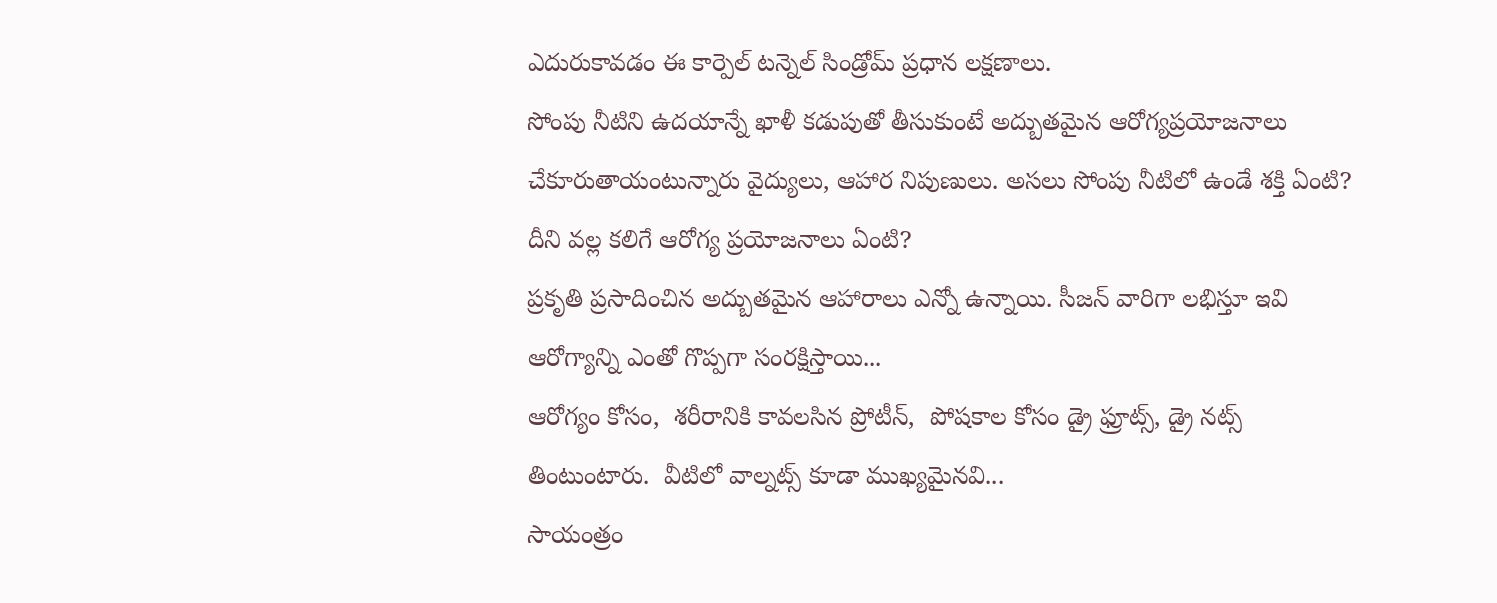ఎదురుకావడం ఈ కార్పెల్ టన్నెల్ సిండ్రోమ్ ప్రధాన లక్షణాలు.
సోంపు నీటిని ఉదయాన్నే ఖాళీ కడుపుతో తీసుకుంటే అద్బుతమైన ఆరోగ్యప్రయోజనాలు చేకూరుతాయంటున్నారు వైద్యులు, ఆహార నిపుణులు. అసలు సోంపు నీటిలో ఉండే శక్తి ఏంటి? దీని వల్ల కలిగే ఆరోగ్య ప్రయోజనాలు ఏంటి?
ప్రకృతి ప్రసాదించిన అద్బుతమైన ఆహారాలు ఎన్నో ఉన్నాయి. సీజన్ వారిగా లభిస్తూ ఇవి ఆరోగ్యాన్ని ఎంతో గొప్పగా సంరక్షిస్తాయి...
ఆరోగ్యం కోసం,  శరీరానికి కావలసిన ప్రోటీన్,  పోషకాల కోసం డ్రై ఫ్రూట్స్, డ్రై నట్స్ తింటుంటారు.  వీటిలో వాల్నట్స్ కూడా ముఖ్యమైనవి...
సాయంత్రం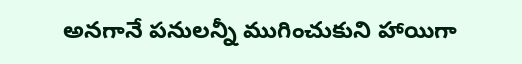అనగానే పనులన్నీ ముగించుకుని హాయిగా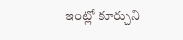ఇంట్లో కూర్చుని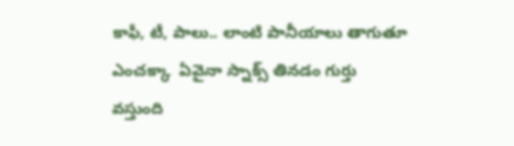కాఫీ, టీ, పాలు.. లాంటి పానీయాలు తాగుతూ ఎంచక్కా  ఏవైనా స్నాక్స్ తినడం గుర్తు వస్తుంది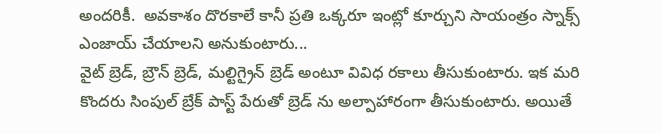అందరికీ.  అవకాశం దొరకాలే కానీ ప్రతి ఒక్కరూ ఇంట్లో కూర్చుని సాయంత్రం స్నాక్స్ ఎంజాయ్ చేయాలని అనుకుంటారు...
వైట్ బ్రెడ్, బ్రౌన్ బ్రెడ్, మల్టిగ్రైన్ బ్రెడ్ అంటూ వివిధ రకాలు తీసుకుంటారు. ఇక మరి కొందరు సింపుల్ బ్రేక్ పాస్ట్ పేరుతో బ్రెడ్ ను అల్పాహారంగా తీసుకుంటారు. అయితే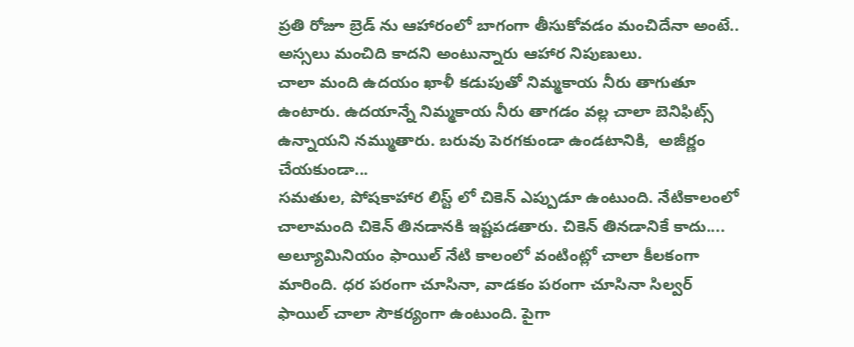ప్రతి రోజూ బ్రెడ్ ను ఆహారంలో బాగంగా తీసుకోవడం మంచిదేనా అంటే.. అస్సలు మంచిది కాదని అంటున్నారు ఆహార నిపుణులు.
చాలా మంది ఉదయం ఖాళీ కడుపుతో నిమ్మకాయ నీరు తాగుతూ ఉంటారు. ఉదయాన్నే నిమ్మకాయ నీరు తాగడం వల్ల చాలా బెనిఫిట్స్ ఉన్నాయని నమ్ముతారు. బరువు పెరగకుండా ఉండటానికి,  అజీర్ణం చేయకుండా...
సమతుల, పోషకాహార లిస్ట్ లో చికెన్ ఎప్పుడూ ఉంటుంది. నేటికాలంలో చాలామంది చికెన్ తినడానకి ఇష్టపడతారు. చికెన్ తినడానికే కాదు....
అల్యూమినియం ఫాయిల్ నేటి కాలంలో వంటింట్లో చాలా కీలకంగా మారింది. ధర పరంగా చూసినా, వాడకం పరంగా చూసినా సిల్వర్ ఫాయిల్ చాలా సౌకర్యంగా ఉంటుంది. పైగా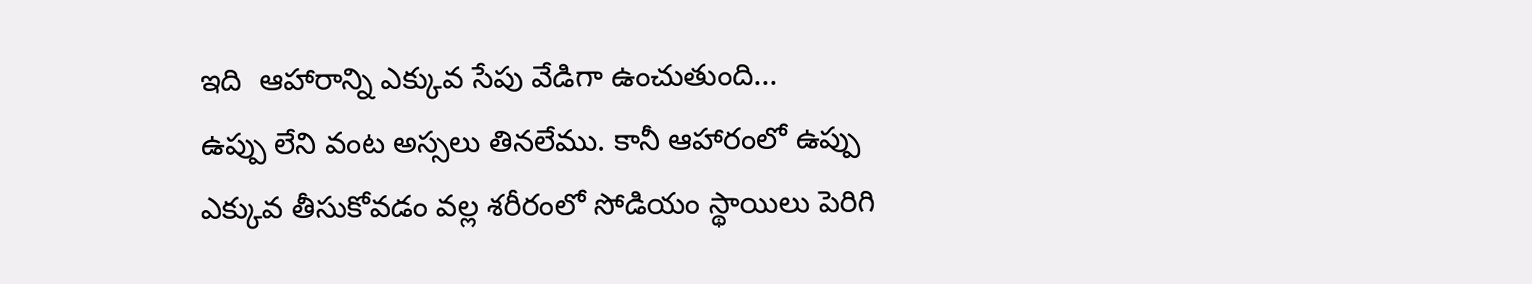ఇది  ఆహారాన్ని ఎక్కువ సేపు వేడిగా ఉంచుతుంది...
ఉప్పు లేని వంట అస్సలు తినలేము. కానీ ఆహారంలో ఉప్పు ఎక్కువ తీసుకోవడం వల్ల శరీరంలో సోడియం స్థాయిలు పెరిగి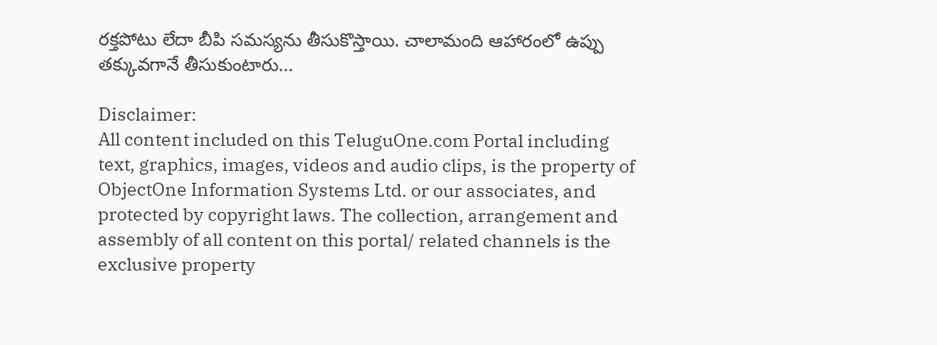రక్తపోటు లేదా బీపి సమస్యను తీసుకొస్తాయి. చాలామంది ఆహారంలో ఉప్పు తక్కువగానే తీసుకుంటారు...

Disclaimer:
All content included on this TeluguOne.com Portal including text, graphics, images, videos and audio clips, is the property of ObjectOne Information Systems Ltd. or our associates, and protected by copyright laws. The collection, arrangement and assembly of all content on this portal/ related channels is the exclusive property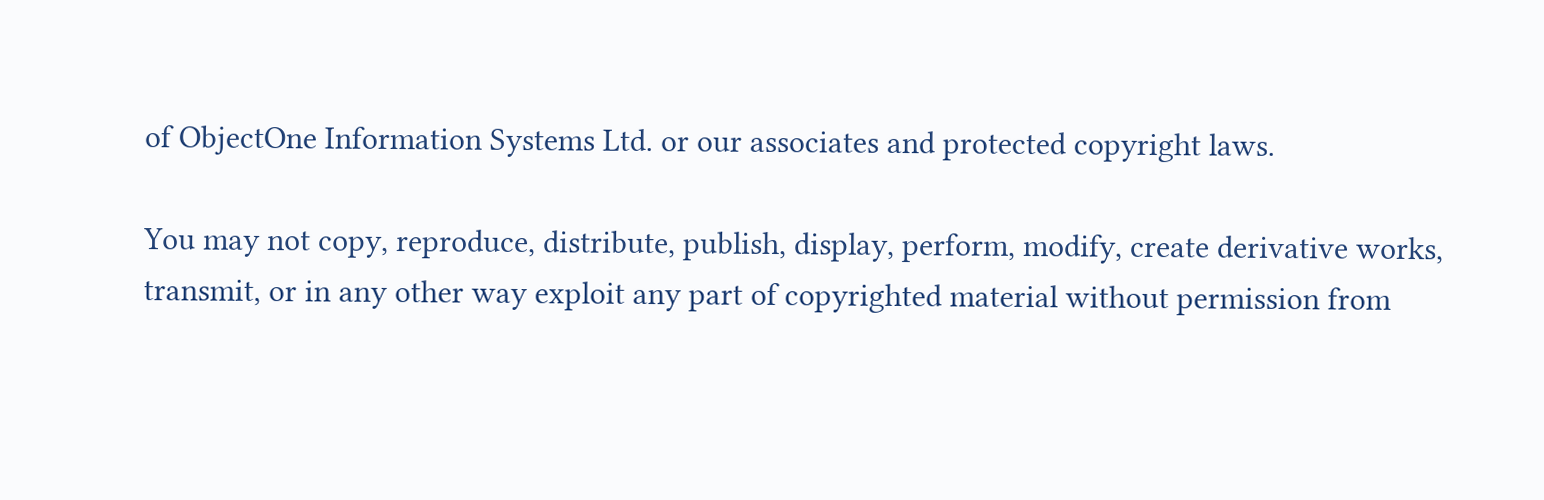of ObjectOne Information Systems Ltd. or our associates and protected copyright laws.

You may not copy, reproduce, distribute, publish, display, perform, modify, create derivative works, transmit, or in any other way exploit any part of copyrighted material without permission from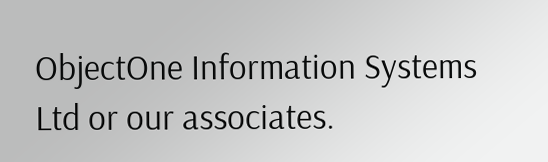ObjectOne Information Systems Ltd or our associates.